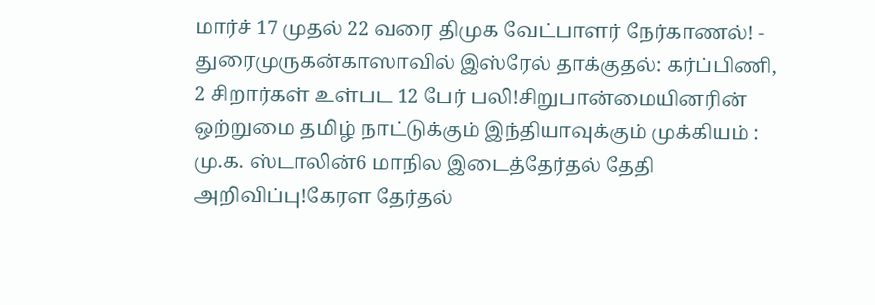மார்ச் 17 முதல் 22 வரை திமுக வேட்பாளர் நேர்காணல்! - துரைமுருகன்காஸாவில் இஸ்ரேல் தாக்குதல்: கர்ப்பிணி, 2 சிறார்கள் உள்பட 12 பேர் பலி!சிறுபான்மையினரின் ஒற்றுமை தமிழ் நாட்டுக்கும் இந்தியாவுக்கும் முக்கியம் : மு.க. ஸ்டாலின்6 மாநில இடைத்தேர்தல் தேதி அறிவிப்பு!கேரள தேர்தல்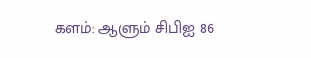களம்: ஆளும் சிபிஐ 86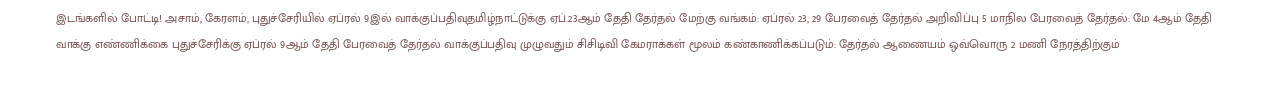இடங்களில் போட்டி! அசாம், கேரளம், புதுச்சேரியில் ஏப்ரல் 9இல் வாக்குப்பதிவுதமிழ்நாட்டுக்கு ஏப்.23ஆம் தேதி தேர்தல் மேற்கு வங்கம்: ஏப்ரல் 23, 29 பேரவைத் தேர்தல் அறிவிப்பு 5 மாநில பேரவைத் தேர்தல்: மே 4ஆம் தேதி வாக்கு எண்ணிக்கை புதுச்சேரிக்கு ஏப்ரல் 9ஆம் தேதி பேரவைத் தேர்தல் வாக்குப்பதிவு முழுவதும் சிசிடிவி கேமராக்கள் மூலம் கண்காணிக்கப்படும்: தேர்தல் ஆணையம் ஒவ்வொரு 2 மணி நேரத்திற்கும்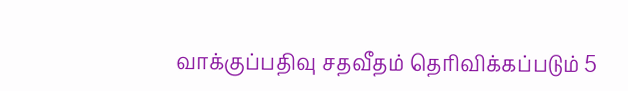வாக்குப்பதிவு சதவீதம் தெரிவிக்கப்படும் 5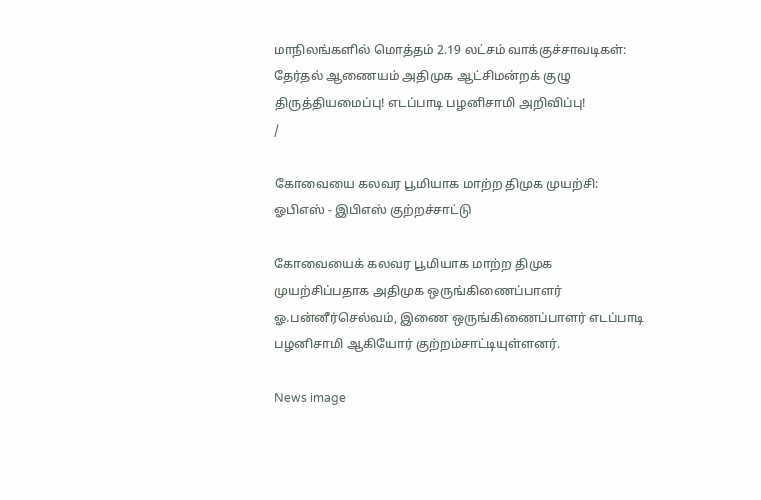மாநிலங்களில் மொத்தம் 2.19 லட்சம் வாக்குச்சாவடிகள்: தேர்தல் ஆணையம் அதிமுக ஆட்சிமன்றக் குழு திருத்தியமைப்பு! எடப்பாடி பழனிசாமி அறிவிப்பு!
/

கோவையை கலவர பூமியாக மாற்ற திமுக முயற்சி: ஓபிஎஸ் - இபிஎஸ் குற்றச்சாட்டு

கோவையைக் கலவர பூமியாக மாற்ற திமுக முயற்சிப்பதாக அதிமுக ஒருங்கிணைப்பாளர் ஓ.பன்னீர்செல்வம், இணை ஒருங்கிணைப்பாளர் எடப்பாடி பழனிசாமி ஆகியோர் குற்றம்சாட்டியுள்ளனர்.

News image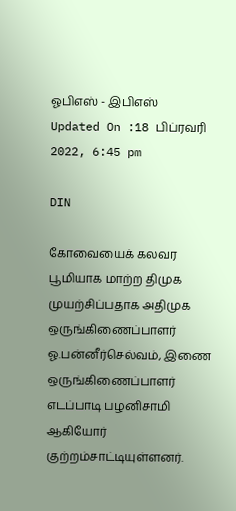ஓபிஎஸ் - இபிஎஸ்
Updated On :18 பிப்ரவரி 2022, 6:45 pm

DIN

கோவையைக் கலவர பூமியாக மாற்ற திமுக முயற்சிப்பதாக அதிமுக ஒருங்கிணைப்பாளர் ஓ.பன்னீர்செல்வம், இணை ஒருங்கிணைப்பாளர் எடப்பாடி பழனிசாமி ஆகியோர் குற்றம்சாட்டியுள்ளனர்.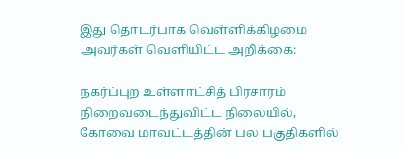இது தொடர்பாக வெள்ளிக்கிழமை அவர்கள் வெளியிட்ட அறிக்கை:

நகர்ப்புற உள்ளாட்சித் பிரசாரம் நிறைவடைந்துவிட்ட நிலையில், கோவை மாவட்டத்தின் பல பகுதிகளில்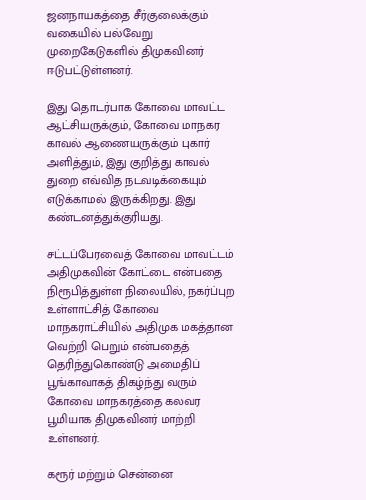ஜனநாயகத்தை சீர்குலைக்கும் வகையில் பல்வேறு முறைகேடுகளில் திமுகவினர் ஈடுபட்டுள்ளனர்.

இது தொடர்பாக கோவை மாவட்ட ஆட்சியருக்கும், கோவை மாநகர காவல் ஆணையருக்கும் புகார் அளித்தும், இது குறித்து காவல் துறை எவ்வித நடவடிக்கையும் எடுக்காமல் இருக்கிறது. இது கண்டனத்துக்குரியது.

சட்டப்பேரவைத் கோவை மாவட்டம் அதிமுகவின் கோட்டை என்பதை நிரூபித்துள்ள நிலையில், நகர்ப்புற உள்ளாட்சித் கோவை மாநகராட்சியில் அதிமுக மகத்தான வெற்றி பெறும் என்பதைத் தெரிந்துகொண்டு அமைதிப் பூங்காவாகத் திகழ்ந்து வரும் கோவை மாநகரத்தை கலவர பூமியாக திமுகவினர் மாற்றி உள்ளனர்.

கரூர் மற்றும் சென்னை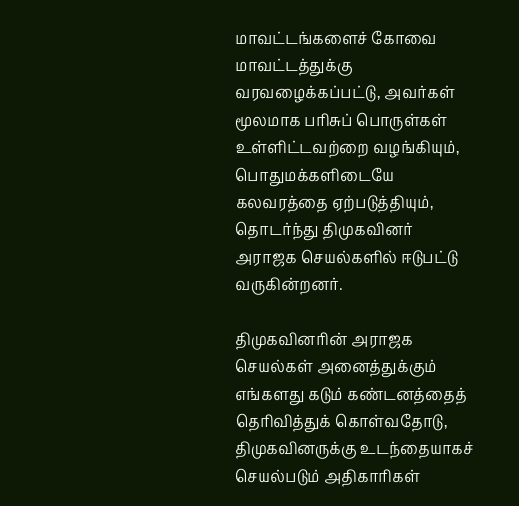மாவட்டங்களைச் கோவை மாவட்டத்துக்கு வரவழைக்கப்பட்டு, அவர்கள் மூலமாக பரிசுப் பொருள்கள் உள்ளிட்டவற்றை வழங்கியும், பொதுமக்களிடையே கலவரத்தை ஏற்படுத்தியும், தொடர்ந்து திமுகவினர் அராஜக செயல்களில் ஈடுபட்டு வருகின்றனர்.

திமுகவினரின் அராஜக செயல்கள் அனைத்துக்கும் எங்களது கடும் கண்டனத்தைத் தெரிவித்துக் கொள்வதோடு, திமுகவினருக்கு உடந்தையாகச் செயல்படும் அதிகாரிகள்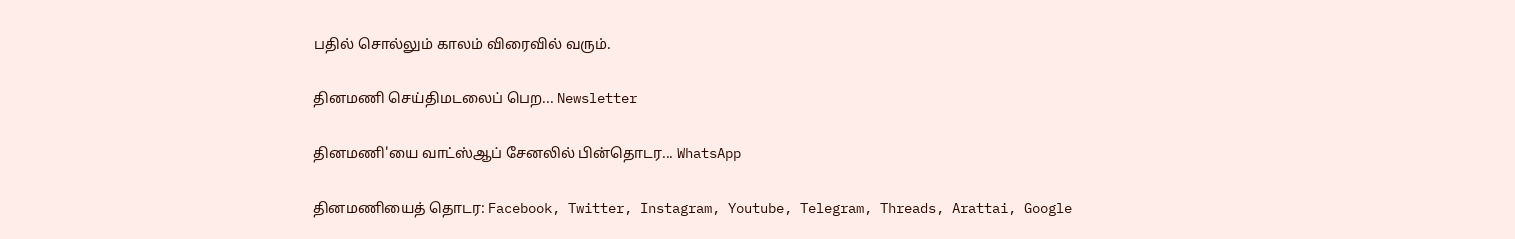பதில் சொல்லும் காலம் விரைவில் வரும்.

தினமணி செய்திமடலைப் பெற... Newsletter

தினமணி'யை வாட்ஸ்ஆப் சேனலில் பின்தொடர... WhatsApp

தினமணியைத் தொடர: Facebook, Twitter, Instagram, Youtube, Telegram, Threads, Arattai, Google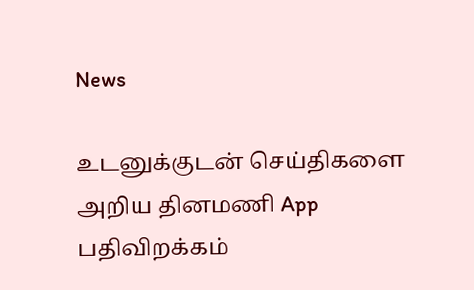News

உடனுக்குடன் செய்திகளை அறிய தினமணி App பதிவிறக்கம்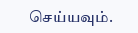செய்யவும்.